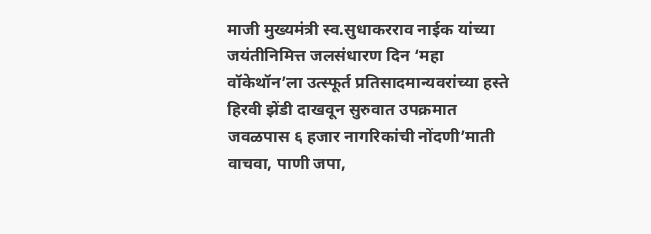माजी मुख्यमंत्री स्व.सुधाकरराव नाईक यांच्या जयंतीनिमित्त जलसंधारण दिन ‘महा वॉकेथॉन’ला उत्स्फूर्त प्रतिसादमान्यवरांच्या हस्ते हिरवी झेंडी दाखवून सुरुवात उपक्रमात जवळपास ६ हजार नागरिकांची नोंदणी’माती वाचवा, पाणी जपा,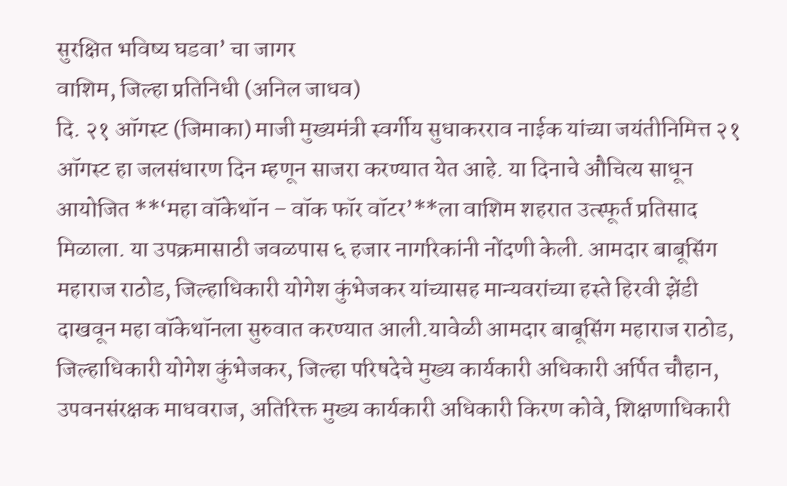सुरक्षित भविष्य घडवा’ चा जागर
वाशिम, जिल्हा प्रतिनिधी (अनिल जाधव)
दि. २१ ऑगस्ट (जिमाका) माजी मुख्यमंत्री स्वर्गीय सुधाकरराव नाईक यांच्या जयंतीनिमित्त २१ ऑगस्ट हा जलसंधारण दिन म्हणून साजरा करण्यात येत आहे. या दिनाचे औचित्य साधून आयोजित **‘महा वॉकेथॉन – वॉक फॉर वॉटर’**ला वाशिम शहरात उत्स्फूर्त प्रतिसाद मिळाला. या उपक्रमासाठी जवळपास ६ हजार नागरिकांनी नोंदणी केली. आमदार बाबूसिंग महाराज राठोड, जिल्हाधिकारी योगेश कुंभेजकर यांच्यासह मान्यवरांच्या हस्ते हिरवी झेंडी दाखवून महा वॉकेथॉनला सुरुवात करण्यात आली.यावेळी आमदार बाबूसिंग महाराज राठोड, जिल्हाधिकारी योगेश कुंभेजकर, जिल्हा परिषदेचे मुख्य कार्यकारी अधिकारी अर्पित चौहान, उपवनसंरक्षक माधवराज, अतिरिक्त मुख्य कार्यकारी अधिकारी किरण कोवे, शिक्षणाधिकारी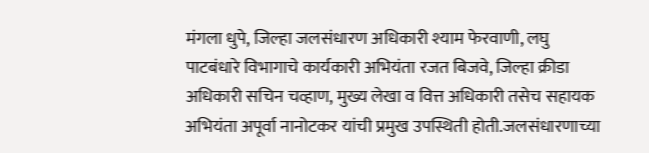मंगला धुपे, जिल्हा जलसंधारण अधिकारी श्याम फेरवाणी, लघु पाटबंधारे विभागाचे कार्यकारी अभियंता रजत बिजवे, जिल्हा क्रीडा अधिकारी सचिन चव्हाण, मुख्य लेखा व वित्त अधिकारी तसेच सहायक अभियंता अपूर्वा नानोटकर यांची प्रमुख उपस्थिती होती.जलसंधारणाच्या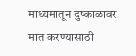माध्यमातून दुष्काळावर मात करण्यासाठी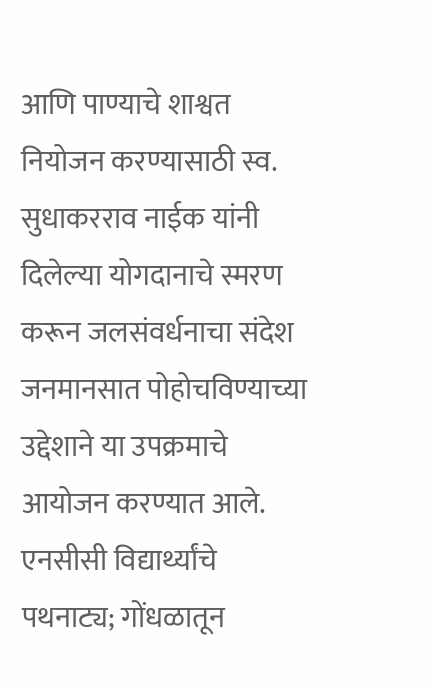आणि पाण्याचे शाश्वत नियोजन करण्यासाठी स्व. सुधाकरराव नाईक यांनी दिलेल्या योगदानाचे स्मरण करून जलसंवर्धनाचा संदेश जनमानसात पोहोचविण्याच्या उद्देशाने या उपक्रमाचे आयोजन करण्यात आले. एनसीसी विद्यार्थ्यांचे पथनाट्य; गोंधळातून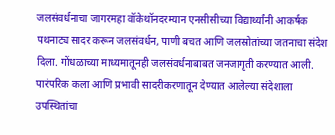जलसंवर्धनाचा जागरमहा वॉकेथॉनदरम्यान एनसीसीच्या विद्यार्थ्यांनी आकर्षक पथनाट्य सादर करून जलसंवर्धन, पाणी बचत आणि जलस्रोतांच्या जतनाचा संदेश दिला. गोंधळाच्या माध्यमातूनही जलसंवर्धनाबाबत जनजागृती करण्यात आली. पारंपरिक कला आणि प्रभावी सादरीकरणातून देण्यात आलेल्या संदेशाला उपस्थितांचा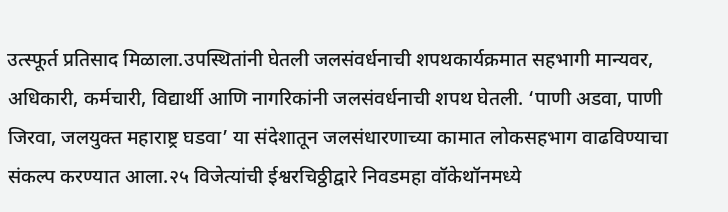उत्स्फूर्त प्रतिसाद मिळाला.उपस्थितांनी घेतली जलसंवर्धनाची शपथकार्यक्रमात सहभागी मान्यवर, अधिकारी, कर्मचारी, विद्यार्थी आणि नागरिकांनी जलसंवर्धनाची शपथ घेतली. ‘पाणी अडवा, पाणी जिरवा, जलयुक्त महाराष्ट्र घडवा’ या संदेशातून जलसंधारणाच्या कामात लोकसहभाग वाढविण्याचा संकल्प करण्यात आला.२५ विजेत्यांची ईश्वरचिठ्ठीद्वारे निवडमहा वॉकेथॉनमध्ये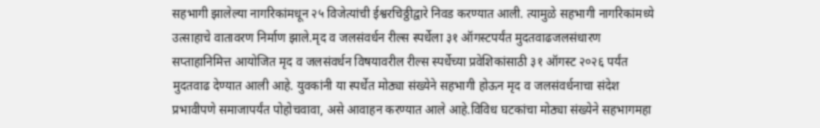सहभागी झालेल्या नागरिकांमधून २५ विजेत्यांची ईश्वरचिठ्ठीद्वारे निवड करण्यात आली. त्यामुळे सहभागी नागरिकांमध्ये उत्साहाचे वातावरण निर्माण झाले.मृद व जलसंवर्धन रील्स स्पर्धेला ३१ ऑगस्टपर्यंत मुदतवाढजलसंधारण सप्ताहानिमित्त आयोजित मृद व जलसंवर्धन विषयावरील रील्स स्पर्धेच्या प्रवेशिकांसाठी ३१ ऑगस्ट २०२६ पर्यंत मुदतवाढ देण्यात आली आहे. युवकांनी या स्पर्धेत मोठ्या संख्येने सहभागी होऊन मृद व जलसंवर्धनाचा संदेश प्रभावीपणे समाजापर्यंत पोहोचवावा, असे आवाहन करण्यात आले आहे.विविध घटकांचा मोठ्या संख्येने सहभागमहा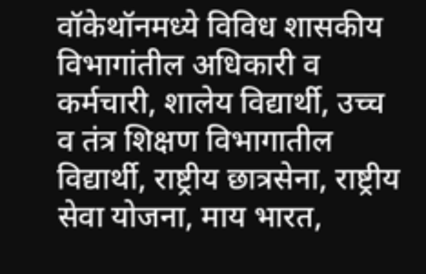वॉकेथॉनमध्ये विविध शासकीय विभागांतील अधिकारी व कर्मचारी, शालेय विद्यार्थी, उच्च व तंत्र शिक्षण विभागातील विद्यार्थी, राष्ट्रीय छात्रसेना, राष्ट्रीय सेवा योजना, माय भारत,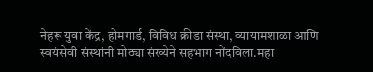नेहरू युवा केंद्र, होमगार्ड, विविध क्रीडा संस्था, व्यायामशाळा आणि स्वयंसेवी संस्थांनी मोठ्या संख्येने सहभाग नोंदविला.महा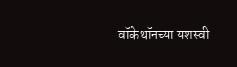वॉकेथॉनच्या यशस्वी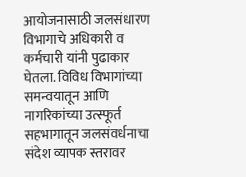आयोजनासाठी जलसंधारण विभागाचे अधिकारी व कर्मचारी यांनी पुढाकार घेतला. विविध विभागांच्या समन्वयातून आणि नागरिकांच्या उत्स्फूर्त सहभागातून जलसंवर्धनाचा संदेश व्यापक स्तरावर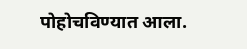पोहोचविण्यात आला.